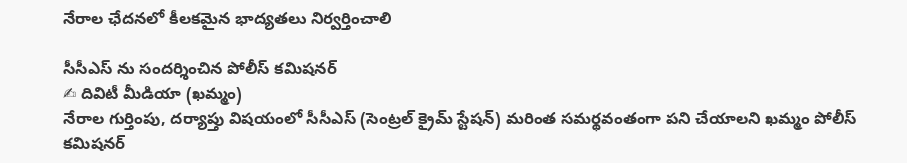నేరాల ఛేదనలో కీలకమైన భాద్యతలు నిర్వర్తించాలి

సీసీఎస్ ను సందర్శించిన పోలీస్ కమిషనర్
✍ దివిటీ మీడియా (ఖమ్మం)
నేరాల గుర్తింపు, దర్యాప్తు విషయంలో సీసీఎస్ (సెంట్రల్ క్రైమ్ స్టేషన్) మరింత సమర్థవంతంగా పని చేయాలని ఖమ్మం పోలీస్ కమిషనర్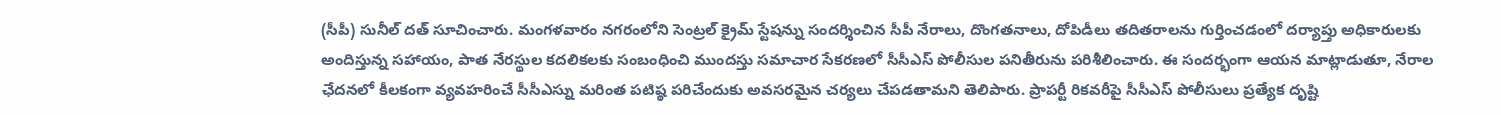(సీపీ) సునీల్ దత్ సూచించారు. మంగళవారం నగరంలోని సెంట్రల్ క్రైమ్ స్టేషన్ను సందర్శించిన సీపీ నేరాలు, దొంగతనాలు, దోపిడీలు తదితరాలను గుర్తించడంలో దర్యాప్తు అధికారులకు అందిస్తున్న సహాయం, పాత నేరస్థుల కదలికలకు సంబంధించి ముందస్తు సమాచార సేకరణలో సీసీఎస్ పోలీసుల పనితీరును పరిశీలించారు. ఈ సందర్భంగా ఆయన మాట్లాడుతూ, నేరాల ఛేదనలో కీలకంగా వ్యవహరించే సీసీఎస్ను మరింత పటిష్ఠ పరిచేందుకు అవసరమైన చర్యలు చేపడతామని తెలిపారు. ప్రాపర్టీ రికవరీపై సీసీఎస్ పోలీసులు ప్రత్యేక దృష్టి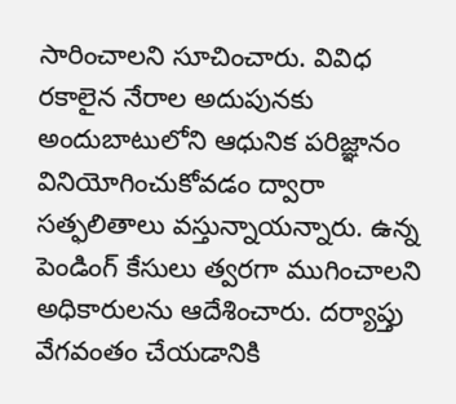సారించాలని సూచించారు. వివిధ రకాలైన నేరాల అదుపునకు అందుబాటులోని ఆధునిక పరిజ్ఞానం వినియోగించుకోవడం ద్వారా సత్ఫలితాలు వస్తున్నాయన్నారు. ఉన్న పెండింగ్ కేసులు త్వరగా ముగించాలని అధికారులను ఆదేశించారు. దర్యాప్తు వేగవంతం చేయడానికి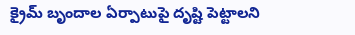క్రైమ్ బృందాల ఏర్పాటుపై దృష్టి పెట్టాలని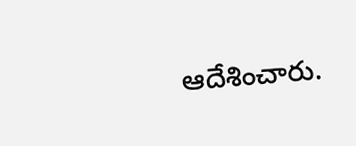ఆదేశించారు.